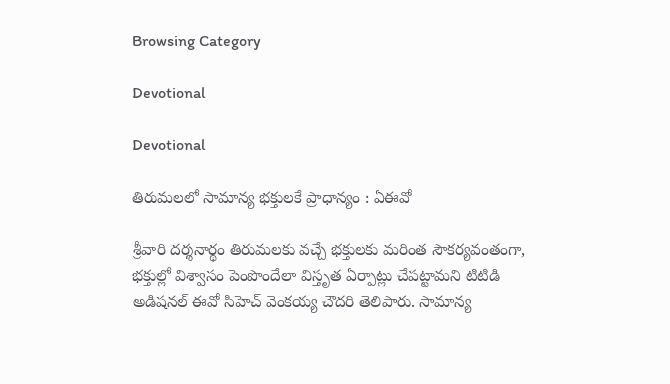Browsing Category

Devotional

Devotional

తిరుమ‌ల‌లో సామాన్య భ‌క్తుల‌కే ప్రాధాన్యం : ఏఈవో

శ్రీవారి దర్శనార్థం తిరుమలకు వచ్చే భక్తులకు మరింత సౌకర్యవంతంగా, భక్తుల్లో విశ్వాసం పెంపొందేలా విస్తృత ఏర్పాట్లు చేపట్టామని టిటిడి అడిషనల్ ఈవో సిహెచ్ వెంకయ్య చౌదరి తెలిపారు. సామాన్య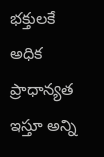భక్తులకే అధిక ప్రాధాన్యత ఇస్తూ అన్ని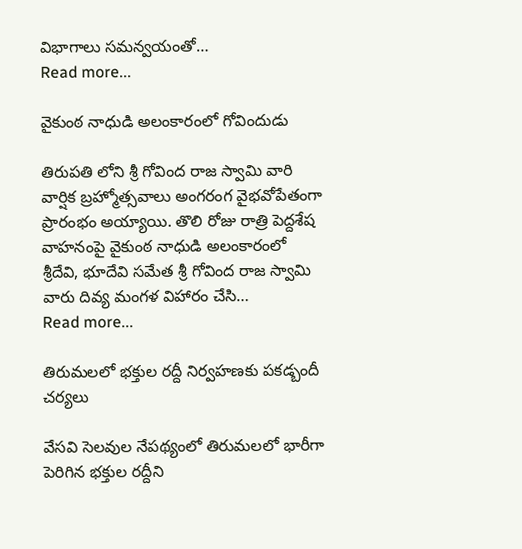విభాగాలు సమన్వయంతో…
Read more...

వైకుంఠ నాధుడి అలంకారంలో గోవిందుడు

తిరుపతి లోని శ్రీ గోవింద రాజ స్వామి వారి వార్షిక బ్రహ్మోత్సవాలు అంగ‌రంగ వైభ‌వోపేతంగా ప్రారంభం అయ్యాయి. తొలి రోజు రాత్రి పెద్దశేష వాహనంపై వైకుంఠ నాధుడి అలంకారంలో శ్రీదేవి, భూదేవి సమేత శ్రీ గోవింద రాజ స్వామి వారు దివ్య మంగళ విహారం చేసి…
Read more...

తిరుమలలో భక్తుల రద్దీ నిర్వహణకు పకడ్బందీ చర్యలు

వేసవి సెలవుల నేపథ్యంలో తిరుమలలో భారీగా పెరిగిన భక్తుల రద్దీని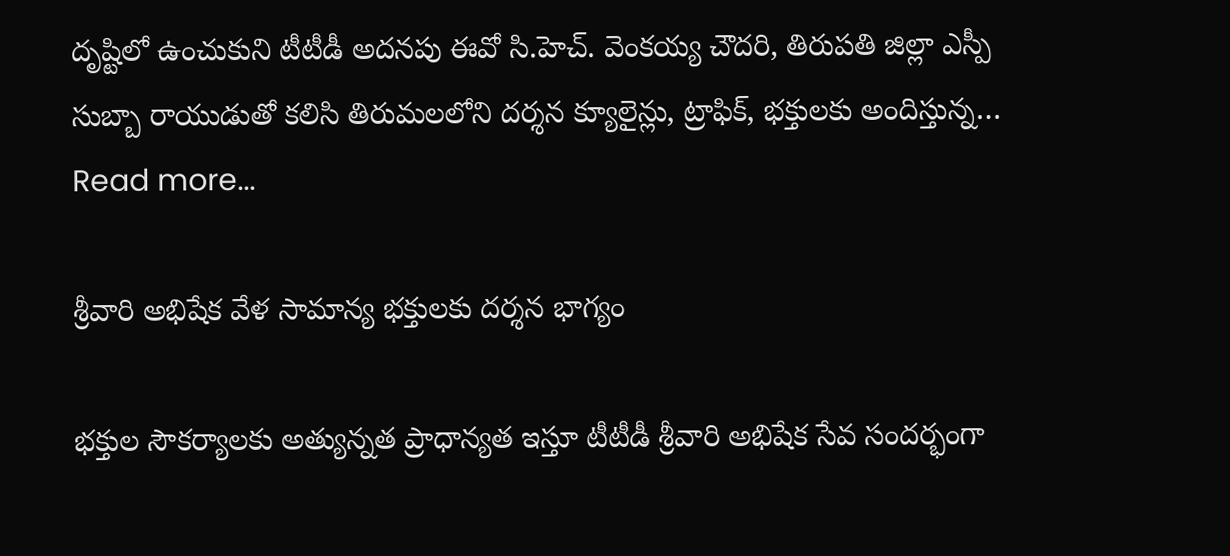దృష్టిలో ఉంచుకుని టీటీడీ అదనపు ఈవో సి.హెచ్‌. వెంకయ్య చౌదరి, తిరుపతి జిల్లా ఎస్పీ సుబ్బా రాయుడుతో క‌లిసి తిరుమలలోని దర్శన క్యూలైన్లు, ట్రాఫిక్‌, భక్తులకు అందిస్తున్న…
Read more...

శ్రీవారి అభిషేక వేళ సామాన్య భక్తులకు దర్శన భాగ్యం

భక్తుల సౌకర్యాలకు అత్యున్నత ప్రాధాన్యత ఇస్తూ టీటీడీ శ్రీవారి అభిషేక సేవ సందర్భంగా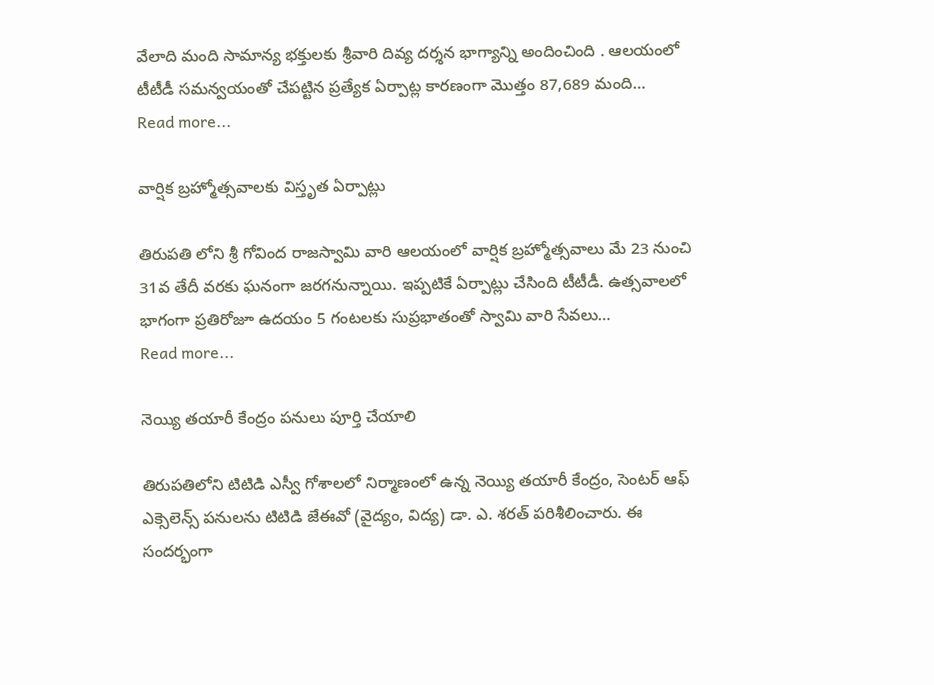వేలాది మంది సామాన్య భక్తులకు శ్రీవారి దివ్య దర్శన భాగ్యాన్ని అందించింది . ఆలయంలో టీటీడీ సమన్వయంతో చేపట్టిన ప్రత్యేక ఏర్పాట్ల కారణంగా మొత్తం 87,689 మంది…
Read more...

వార్షిక బ్ర‌హ్మోత్స‌వాల‌కు విస్తృత ఏర్పాట్లు

తిరుప‌తి లోని శ్రీ గోవింద రాజ‌స్వామి వారి ఆల‌యంలో వార్షిక బ్ర‌హ్మోత్స‌వాలు మే 23 నుంచి 31వ తేదీ వ‌ర‌కు ఘ‌నంగా జ‌ర‌గ‌నున్నాయి. ఇప్ప‌టికే ఏర్పాట్లు చేసింది టీటీడీ. ఉత్స‌వాల‌లో భాగంగా ప్రతిరోజూ ఉదయం 5 గంటలకు సుప్రభాతంతో స్వామి వారి సేవలు…
Read more...

నెయ్యి తయారీ కేంద్రం పనులు పూర్తి చేయాలి

తిరుపతిలోని టిటిడి ఎస్వీ గోశాలలో నిర్మాణంలో ఉన్న నెయ్యి తయారీ కేంద్రం, సెంటర్ ఆఫ్ ఎక్సెలెన్స్ పనులను టిటిడి జేఈవో (వైద్యం, విద్య) డా. ఎ. శరత్ పరిశీలించారు. ఈ సందర్భంగా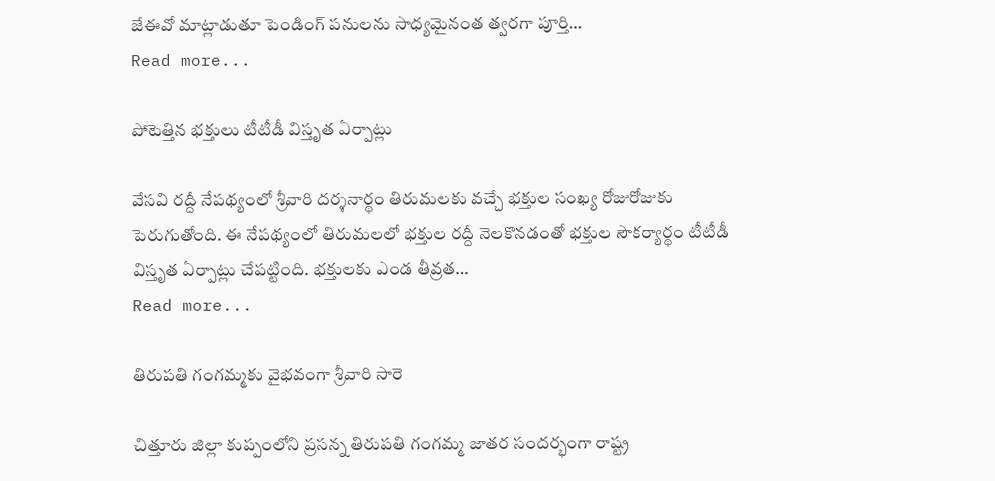జేఈవో మాట్లాడుతూ పెండింగ్ పనులను సాధ్య‌మైనంత త్వ‌ర‌గా పూర్తి…
Read more...

పోటెత్తిన భ‌క్తులు టీటీడీ విస్తృత ఏర్పాట్లు

వేస‌వి ర‌ద్దీ నేప‌థ్యంలో శ్రీ‌వారి ద‌ర్శ‌నార్థం తిరుమ‌ల‌కు వ‌చ్చే భ‌క్తుల సంఖ్య రోజురోజుకు పెరుగుతోంది. ఈ నేప‌థ్యంలో తిరుమ‌ల‌లో భ‌క్తుల ర‌ద్దీ నెల‌కొన‌డంతో భ‌క్తుల సౌక‌ర్యార్థం టీటీడీ విస్తృత ఏర్పాట్లు చేప‌ట్టింది. భక్తులకు ఎండ తీవ్రత…
Read more...

తిరుపతి గంగమ్మకు వైభవంగా శ్రీవారి సారె

చిత్తూరు జిల్లా కుప్పంలోని ప్రసన్న తిరుపతి గంగమ్మ జాతర సందర్భంగా రాష్ట్ర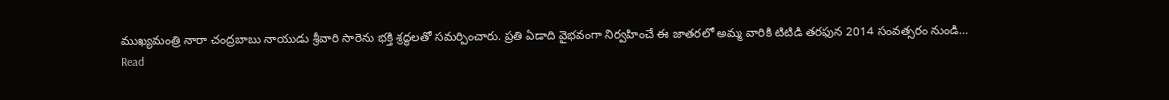ముఖ్యమంత్రి నారా చంద్రబాబు నాయుడు శ్రీవారి సారెను భక్తి శ్రద్ధలతో సమర్పించారు. ప్రతి ఏడాది వైభవంగా నిర్వహించే ఈ జాతరలో అమ్మ వారికి టిటిడి తరఫున 2014 సంవత్సరం నుండి…
Read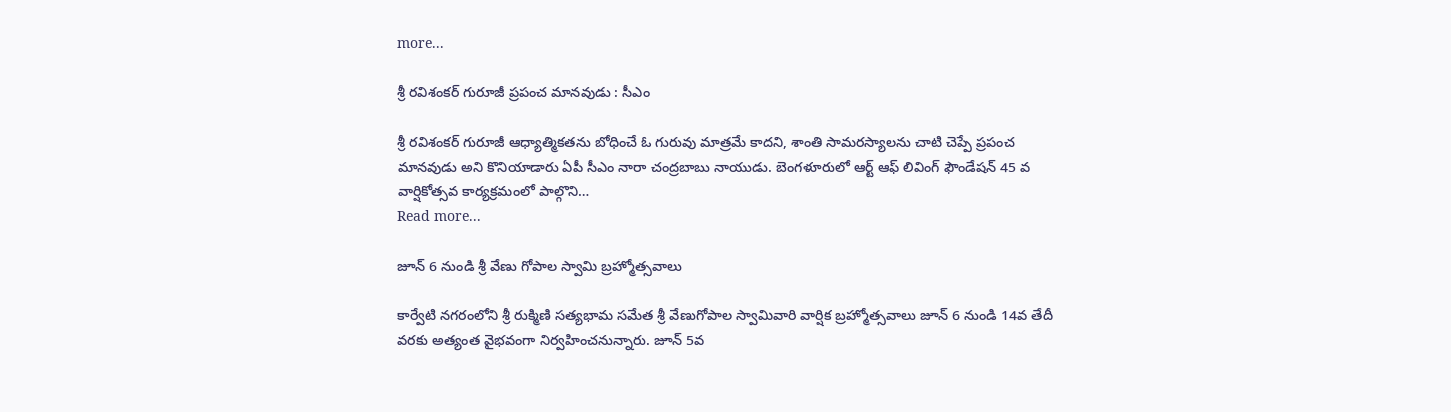more...

శ్రీ ర‌విశంక‌ర్ గురూజీ ప్ర‌పంచ మాన‌వుడు : సీఎం

శ్రీ ర‌విశంక‌ర్ గురూజీ ఆధ్యాత్మికతను బోధించే ఓ గురువు మాత్రమే కాదని, శాంతి సామరస్యాలను చాటి చెప్పే ప్రపంచ మానవుడు అని కొనియాడారు ఏపీ సీఎం నారా చంద్ర‌బాబు నాయుడు. బెంగ‌ళూరులో ఆర్ట్ ఆఫ్ లివింగ్ ఫౌండేషన్ 45 వ వార్షికోత్సవ కార్యక్రమంలో పాల్గొని…
Read more...

జూన్ 6 నుండి శ్రీ వేణు గోపాల స్వామి బ్రహ్మోత్సవాలు

కార్వేటి నగరంలోని శ్రీ రుక్మిణి సత్యభామ సమేత శ్రీ వేణుగోపాల స్వామివారి వార్షిక బ్రహ్మోత్సవాలు జూన్ 6 నుండి 14వ తేదీ వరకు అత్యంత వైభవంగా నిర్వహించనున్నారు. జూన్ 5వ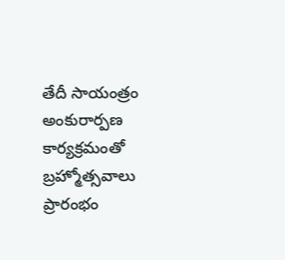తేదీ సాయంత్రం అంకురార్పణ కార్యక్రమంతో బ్రహ్మోత్సవాలు ప్రారంభం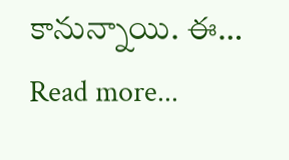కానున్నాయి. ఈ…
Read more...